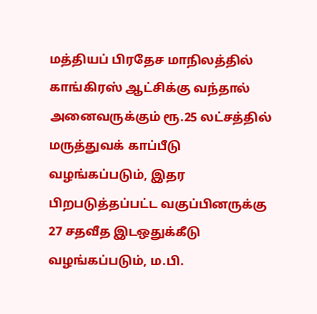மத்தியப் பிரதேச மாநிலத்தில் காங்கிரஸ் ஆட்சிக்கு வந்தால் அனைவருக்கும் ரூ.25 லட்சத்தில் மருத்துவக் காப்பீடு வழங்கப்படும், இதர பிறபடுத்தப்பட்ட வகுப்பினருக்கு 27 சதவீத இடஒதுக்கீடு வழங்கப்படும், ம.பி.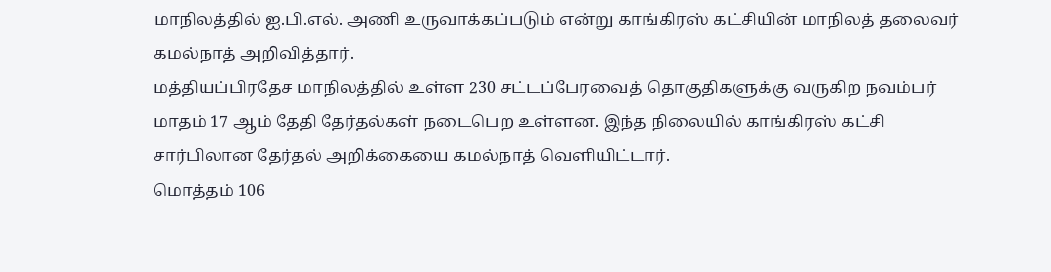மாநிலத்தில் ஐ.பி.எல். அணி உருவாக்கப்படும் என்று காங்கிரஸ் கட்சியின் மாநிலத் தலைவர் கமல்நாத் அறிவித்தார்.
மத்தியப்பிரதேச மாநிலத்தில் உள்ள 230 சட்டப்பேரவைத் தொகுதிகளுக்கு வருகிற நவம்பர் மாதம் 17 ஆம் தேதி தேர்தல்கள் நடைபெற உள்ளன. இந்த நிலையில் காங்கிரஸ் கட்சி சார்பிலான தேர்தல் அறிக்கையை கமல்நாத் வெளியிட்டார்.
மொத்தம் 106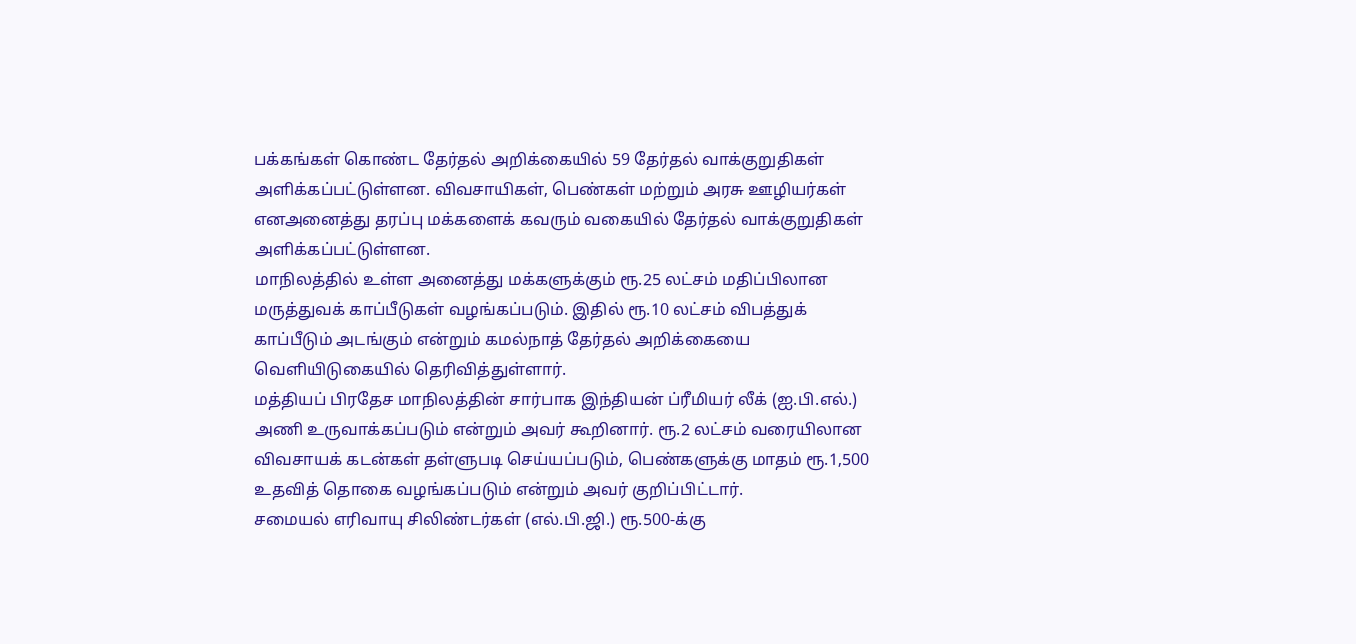பக்கங்கள் கொண்ட தேர்தல் அறிக்கையில் 59 தேர்தல் வாக்குறுதிகள் அளிக்கப்பட்டுள்ளன. விவசாயிகள், பெண்கள் மற்றும் அரசு ஊழியர்கள் எனஅனைத்து தரப்பு மக்களைக் கவரும் வகையில் தேர்தல் வாக்குறுதிகள் அளிக்கப்பட்டுள்ளன.
மாநிலத்தில் உள்ள அனைத்து மக்களுக்கும் ரூ.25 லட்சம் மதிப்பிலான மருத்துவக் காப்பீடுகள் வழங்கப்படும். இதில் ரூ.10 லட்சம் விபத்துக் காப்பீடும் அடங்கும் என்றும் கமல்நாத் தேர்தல் அறிக்கையை வெளியிடுகையில் தெரிவித்துள்ளார்.
மத்தியப் பிரதேச மாநிலத்தின் சார்பாக இந்தியன் ப்ரீமியர் லீக் (ஐ.பி.எல்.) அணி உருவாக்கப்படும் என்றும் அவர் கூறினார். ரூ.2 லட்சம் வரையிலான விவசாயக் கடன்கள் தள்ளுபடி செய்யப்படும், பெண்களுக்கு மாதம் ரூ.1,500 உதவித் தொகை வழங்கப்படும் என்றும் அவர் குறிப்பிட்டார்.
சமையல் எரிவாயு சிலிண்டர்கள் (எல்.பி.ஜி.) ரூ.500-க்கு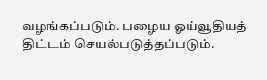வழங்கப்படும். பழைய ஓய்வூதியத் திட்டம் செயல்படுத்தப்படும்.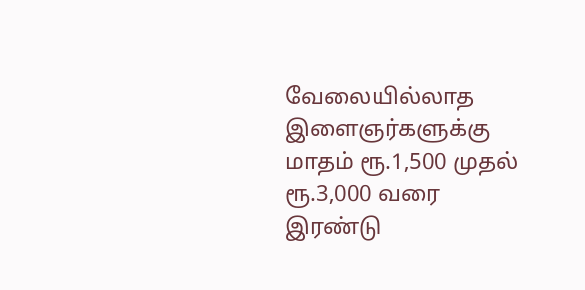வேலையில்லாத இளைஞர்களுக்கு மாதம் ரூ.1,500 முதல் ரூ.3,000 வரை இரண்டு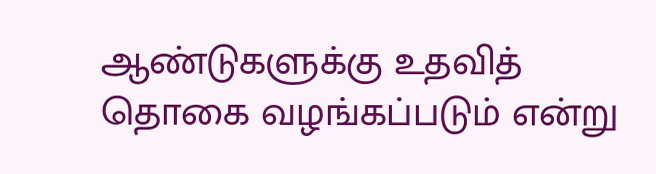ஆண்டுகளுக்கு உதவித் தொகை வழங்கப்படும் என்று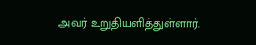அவர் உறுதியளித்துள்ளார்.